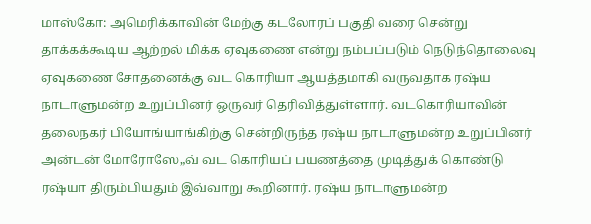மாஸ்கோ: அமெரிக்காவின் மேற்கு கடலோரப் பகுதி வரை சென்று தாக்கக்கூடிய ஆற்றல் மிக்க ஏவுகணை என்று நம்பப்படும் நெடுந்தொலைவு ஏவுகணை சோதனைக்கு வட கொரியா ஆயத்தமாகி வருவதாக ரஷ்ய நாடாளுமன்ற உறுப்பினர் ஒருவர் தெரிவித்துள்ளார். வடகொரியாவின் தலைநகர் பியோங்யாங்கிற்கு சென்றிருந்த ரஷ்ய நாடாளுமன்ற உறுப்பினர் அன்டன் மோரோஸே„வ் வட கொரியப் பயணத்தை முடித்துக் கொண்டு ரஷ்யா திரும்பியதும் இவ்வாறு கூறினார். ரஷ்ய நாடாளுமன்ற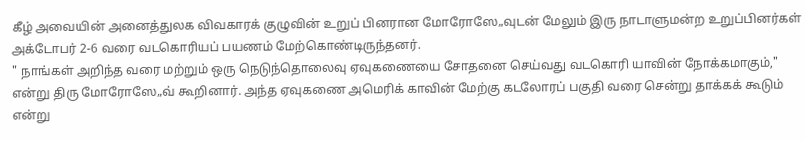கீழ் அவையின் அனைத்துலக விவகாரக் குழுவின் உறுப் பினரான மோரோஸே„வுடன் மேலும் இரு நாடாளுமன்ற உறுப்பினர்கள் அக்டோபர் 2-6 வரை வடகொரியப் பயணம் மேற்கொண்டிருந்தனர்.
" நாங்கள் அறிந்த வரை மற்றும் ஒரு நெடுந்தொலைவு ஏவுகணையை சோதனை செய்வது வடகொரி யாவின் நோக்கமாகும்," என்று திரு மோரோஸே„வ் கூறினார். அந்த ஏவுகணை அமெரிக் காவின் மேற்கு கடலோரப் பகுதி வரை சென்று தாக்கக் கூடும் என்று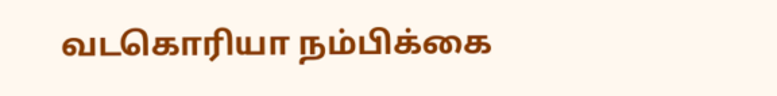வடகொரியா நம்பிக்கை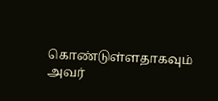கொண்டுள்ளதாகவும் அவர்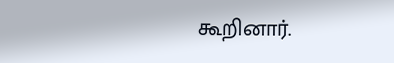கூறினார்.